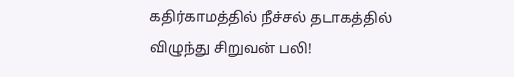கதிர்காமத்தில் நீச்சல் தடாகத்தில் விழுந்து சிறுவன் பலி!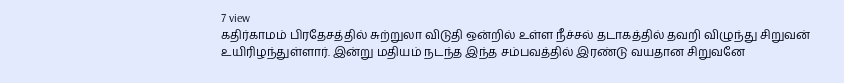7 view
கதிர்காமம் பிரதேசத்தில் சுற்றுலா விடுதி ஒன்றில் உள்ள நீச்சல் தடாகத்தில் தவறி விழுந்து சிறுவன் உயிரிழந்துள்ளார். இன்று மதியம் நடந்த இந்த சம்பவத்தில் இரண்டு வயதான சிறுவனே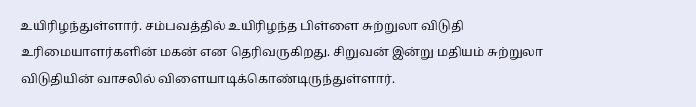உயிரிழந்துள்ளார். சம்பவத்தில் உயிரிழந்த பிள்ளை சுற்றுலா விடுதி உரிமையாளர்களின் மகன் என தெரிவருகிறது. சிறுவன் இன்று மதியம் சுற்றுலா விடுதியின் வாசலில் விளையாடிக்கொண்டிருந்துள்ளார்.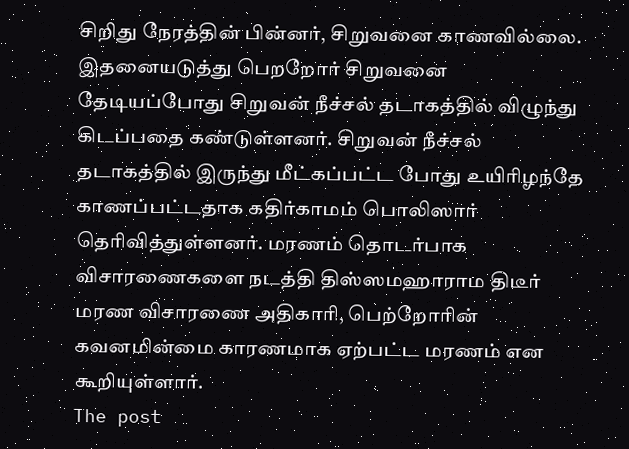சிறிது நேரத்தின் பின்னர், சிறுவனை காணவில்லை. இதனையடுத்து பெறறோர் சிறுவனை தேடியப்போது சிறுவன் நீச்சல் தடாகத்தில் விழுந்து கிடப்பதை கண்டுள்ளனர். சிறுவன் நீச்சல் தடாகத்தில் இருந்து மீட்கப்பட்ட போது உயிரிழந்தே காணப்பட்டதாக கதிர்காமம் பொலிஸார் தெரிவித்துள்ளனர். மரணம் தொடர்பாக விசாரணைகளை நடத்தி திஸ்ஸமஹாராம திடீர் மரண விசாரணை அதிகாரி, பெற்றோரின் கவனமின்மை காரணமாக ஏற்பட்ட மரணம் என கூறியுள்ளார்.
The post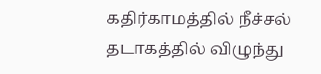கதிர்காமத்தில் நீச்சல் தடாகத்தில் விழுந்து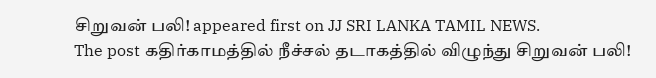சிறுவன் பலி! appeared first on JJ SRI LANKA TAMIL NEWS.
The post கதிர்காமத்தில் நீச்சல் தடாகத்தில் விழுந்து சிறுவன் பலி!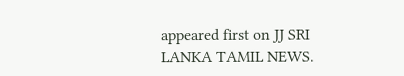appeared first on JJ SRI LANKA TAMIL NEWS.